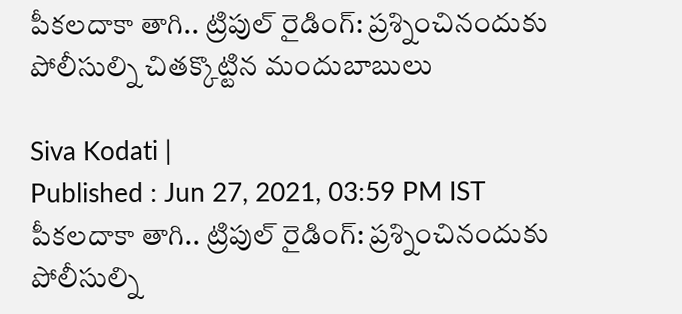పీకలదాకా తాగి.. ట్రిపుల్ రైడింగ్: ప్రశ్నించినందుకు పోలీసుల్ని చితక్కొట్టిన మందుబాబులు

Siva Kodati |
Published : Jun 27, 2021, 03:59 PM IST
పీకలదాకా తాగి.. ట్రిపుల్ రైడింగ్: ప్రశ్నించినందుకు పోలీసుల్ని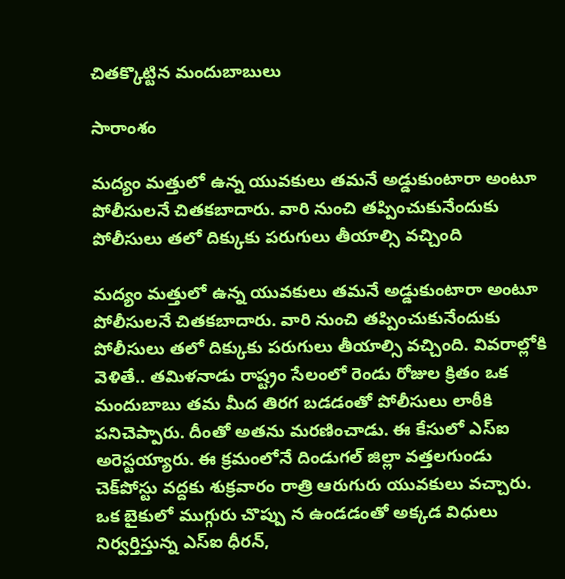చితక్కొట్టిన మందుబాబులు

సారాంశం

మద్యం మత్తులో ఉన్న యువకులు తమనే అడ్డుకుంటారా అంటూ పోలీసులనే చితకబాదారు. వారి నుంచి తప్పించుకునేందుకు పోలీసులు తలో దిక్కుకు పరుగులు తీయాల్సి వచ్చింది

మద్యం మత్తులో ఉన్న యువకులు తమనే అడ్డుకుంటారా అంటూ పోలీసులనే చితకబాదారు. వారి నుంచి తప్పించుకునేందుకు పోలీసులు తలో దిక్కుకు పరుగులు తీయాల్సి వచ్చింది. వివరాల్లోకి వెళితే.. తమిళనాడు రాష్ట్రం సేలంలో రెండు రోజుల క్రితం ఒక మందుబాబు తమ మీద తిరగ బడడంతో పోలీసులు లాఠీకి పనిచెప్పారు. దీంతో అతను మరణించాడు. ఈ కేసులో ఎస్‌ఐ అరెస్టయ్యారు. ఈ క్రమంలోనే దిండుగల్‌ జిల్లా వత్తలగుండు చెక్‌పోస్టు వద్దకు శుక్రవారం రాత్రి ఆరుగురు యువకులు వచ్చారు. ఒక బైకులో ముగ్గురు చొప్పు న ఉండడంతో అక్కడ విధులు నిర్వర్తిస్తున్న ఎస్‌ఐ ధీరన్,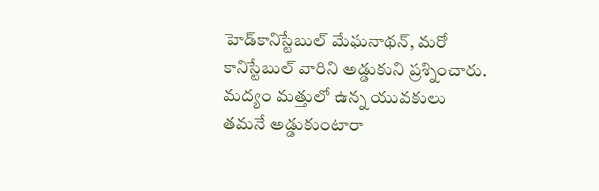హెడ్‌కానిస్టేబుల్‌ మేఘనాథన్, మరో కానిస్టేబుల్‌ వారిని అడ్డుకుని ప్రశ్నించారు. మద్యం మత్తులో ఉన్న యువకులు తమనే అడ్డుకుంటారా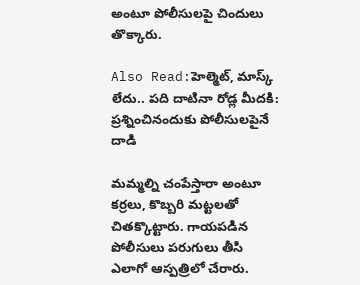అంటూ పోలీసులపై చిందులు తొక్కారు.

Also Read:హెల్మెట్, మాస్క్ లేదు.. పది దాటినా రోడ్ల మీదకి: ప్రశ్నించినందుకు పోలీసులపైనే దాడి

మమ్మల్ని చంపేస్తారా అంటూ కర్రలు, కొబ్బరి మట్టలతో చితక్కొట్టారు. గాయపడిన పోలీసులు పరుగులు తీసి ఎలాగో ఆస్పత్రిలో చేరారు.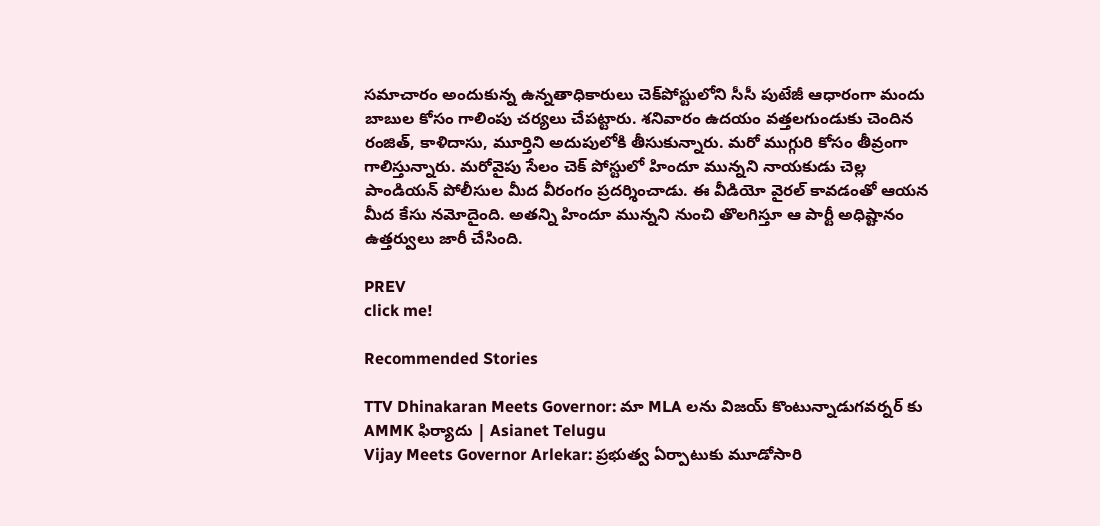సమాచారం అందుకున్న ఉన్నతాధికారులు చెక్‌పోస్టులోని సీసీ పుటేజీ ఆధారంగా మందు బాబుల కోసం గాలింపు చర్యలు చేపట్టారు. శనివారం ఉదయం వత్తలగుండుకు చెందిన రంజిత్, కాళిదాసు, మూర్తిని అదుపులోకి తీసుకున్నారు. మరో ముగ్గురి కోసం తీవ్రంగా గాలిస్తున్నారు. మరోవైపు సేలం చెక్‌ పోస్టులో హిందూ మున్నని నాయకుడు చెల్ల పాండియన్‌ పోలీసుల మీద వీరంగం ప్రదర్శించాడు. ఈ వీడియో వైరల్‌ కావడంతో ఆయన మీద కేసు నమోదైంది. అతన్ని హిందూ మున్నని నుంచి తొలగిస్తూ ఆ పార్టీ అధిష్టానం ఉత్తర్వులు జారీ చేసింది.

PREV
click me!

Recommended Stories

TTV Dhinakaran Meets Governor: మా MLA లను విజయ్ కొంటున్నాడుగవర్నర్ కు AMMK ఫిర్యాదు | Asianet Telugu
Vijay Meets Governor Arlekar: ప్రభుత్వ ఏర్పాటుకు మూడోసారి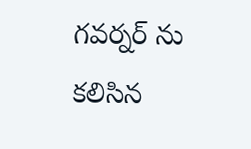గవర్నర్ ను కలిసిన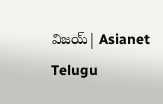విజయ్| Asianet Telugu